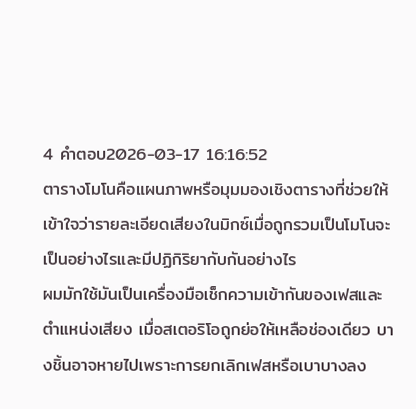4 คำตอบ2026-03-17 16:16:52
ตารางโมโนคือแผนภาพหรือมุมมองเชิงตารางที่ช่วยให้เข้าใจว่ารายละเอียดเสียงในมิกซ์เมื่อถูกรวมเป็นโมโนจะเป็นอย่างไรและมีปฏิกิริยากับกันอย่างไร
ผมมักใช้มันเป็นเครื่องมือเช็กความเข้ากันของเฟสและตำแหน่งเสียง เมื่อสเตอริโอถูกย่อให้เหลือช่องเดียว บางชิ้นอาจหายไปเพราะการยกเลิกเฟสหรือเบาบางลง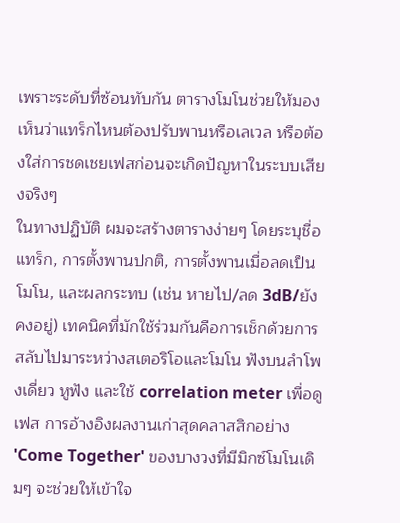เพราะระดับที่ซ้อนทับกัน ตารางโมโนช่วยให้มองเห็นว่าแทร็กไหนต้องปรับพานหรือเลเวล หรือต้องใส่การชดเชยเฟสก่อนจะเกิดปัญหาในระบบเสียงจริงๆ
ในทางปฏิบัติ ผมจะสร้างตารางง่ายๆ โดยระบุชื่อแทร็ก, การตั้งพานปกติ, การตั้งพานเมื่อลดเป็นโมโน, และผลกระทบ (เช่น หายไป/ลด 3dB/ยังคงอยู่) เทคนิคที่มักใช้ร่วมกันคือการเช็กด้วยการสลับไปมาระหว่างสเตอริโอและโมโน ฟังบนลำโพงเดี่ยว หูฟัง และใช้ correlation meter เพื่อดูเฟส การอ้างอิงผลงานเก่าสุดคลาสสิกอย่าง 'Come Together' ของบางวงที่มีมิกซ์โมโนเดิมๆ จะช่วยให้เข้าใจ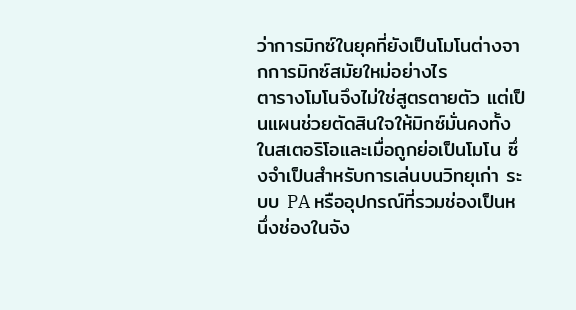ว่าการมิกซ์ในยุคที่ยังเป็นโมโนต่างจากการมิกซ์สมัยใหม่อย่างไร
ตารางโมโนจึงไม่ใช่สูตรตายตัว แต่เป็นแผนช่วยตัดสินใจให้มิกซ์มั่นคงทั้งในสเตอริโอและเมื่อถูกย่อเป็นโมโน ซึ่งจำเป็นสำหรับการเล่นบนวิทยุเก่า ระบบ PA หรืออุปกรณ์ที่รวมช่องเป็นหนึ่งช่องในจัง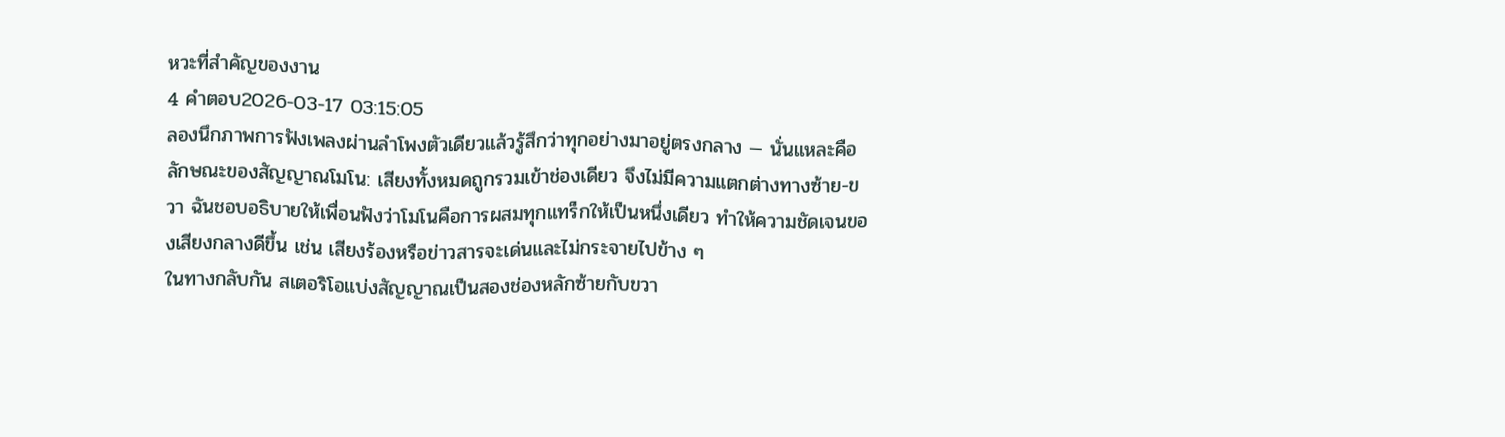หวะที่สำคัญของงาน
4 คำตอบ2026-03-17 03:15:05
ลองนึกภาพการฟังเพลงผ่านลำโพงตัวเดียวแล้วรู้สึกว่าทุกอย่างมาอยู่ตรงกลาง — นั่นแหละคือลักษณะของสัญญาณโมโน: เสียงทั้งหมดถูกรวมเข้าช่องเดียว จึงไม่มีความแตกต่างทางซ้าย-ขวา ฉันชอบอธิบายให้เพื่อนฟังว่าโมโนคือการผสมทุกแทร็กให้เป็นหนึ่งเดียว ทำให้ความชัดเจนของเสียงกลางดีขึ้น เช่น เสียงร้องหรือข่าวสารจะเด่นและไม่กระจายไปข้าง ๆ
ในทางกลับกัน สเตอริโอแบ่งสัญญาณเป็นสองช่องหลักซ้ายกับขวา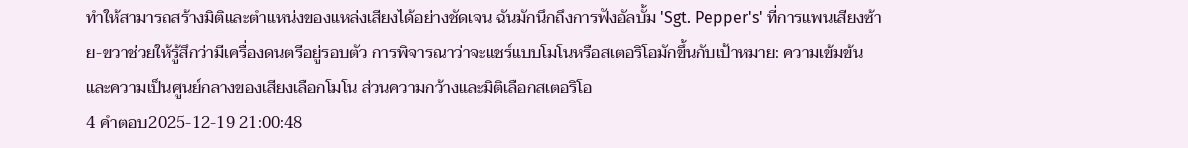ทำให้สามารถสร้างมิติและตำแหน่งของแหล่งเสียงได้อย่างชัดเจน ฉันมักนึกถึงการฟังอัลบั้ม 'Sgt. Pepper's' ที่การแพนเสียงซ้าย-ขวาช่วยให้รู้สึกว่ามีเครื่องดนตรีอยู่รอบตัว การพิจารณาว่าจะแชร์แบบโมโนหรือสเตอริโอมักขึ้นกับเป้าหมาย: ความเข้มข้นและความเป็นศูนย์กลางของเสียงเลือกโมโน ส่วนความกว้างและมิติเลือกสเตอริโอ
4 คำตอบ2025-12-19 21:00:48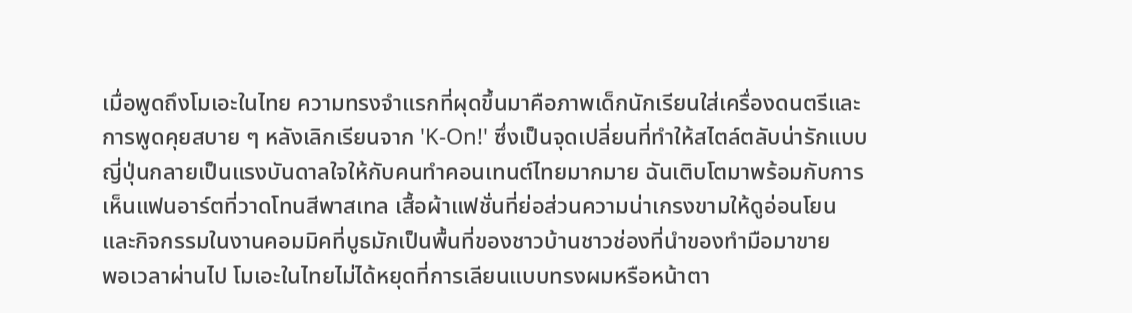เมื่อพูดถึงโมเอะในไทย ความทรงจำแรกที่ผุดขึ้นมาคือภาพเด็กนักเรียนใส่เครื่องดนตรีและการพูดคุยสบาย ๆ หลังเลิกเรียนจาก 'K-On!' ซึ่งเป็นจุดเปลี่ยนที่ทำให้สไตล์ตลับน่ารักแบบญี่ปุ่นกลายเป็นแรงบันดาลใจให้กับคนทำคอนเทนต์ไทยมากมาย ฉันเติบโตมาพร้อมกับการเห็นแฟนอาร์ตที่วาดโทนสีพาสเทล เสื้อผ้าแฟชั่นที่ย่อส่วนความน่าเกรงขามให้ดูอ่อนโยน และกิจกรรมในงานคอมมิคที่บูธมักเป็นพื้นที่ของชาวบ้านชาวช่องที่นำของทำมือมาขาย
พอเวลาผ่านไป โมเอะในไทยไม่ได้หยุดที่การเลียนแบบทรงผมหรือหน้าตา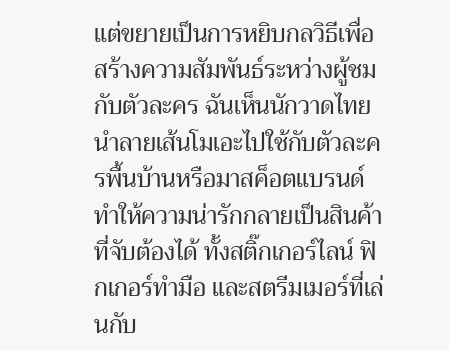แต่ขยายเป็นการหยิบกลวิธีเพื่อสร้างความสัมพันธ์ระหว่างผู้ชมกับตัวละคร ฉันเห็นนักวาดไทยนำลายเส้นโมเอะไปใช้กับตัวละครพื้นบ้านหรือมาสค็อตแบรนด์ ทำให้ความน่ารักกลายเป็นสินค้าที่จับต้องได้ ทั้งสติ๊กเกอร์ไลน์ ฟิกเกอร์ทำมือ และสตรีมเมอร์ที่เล่นกับ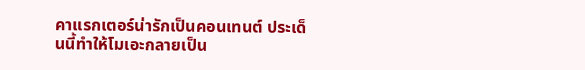คาแรกเตอร์น่ารักเป็นคอนเทนต์ ประเด็นนี้ทำให้โมเอะกลายเป็น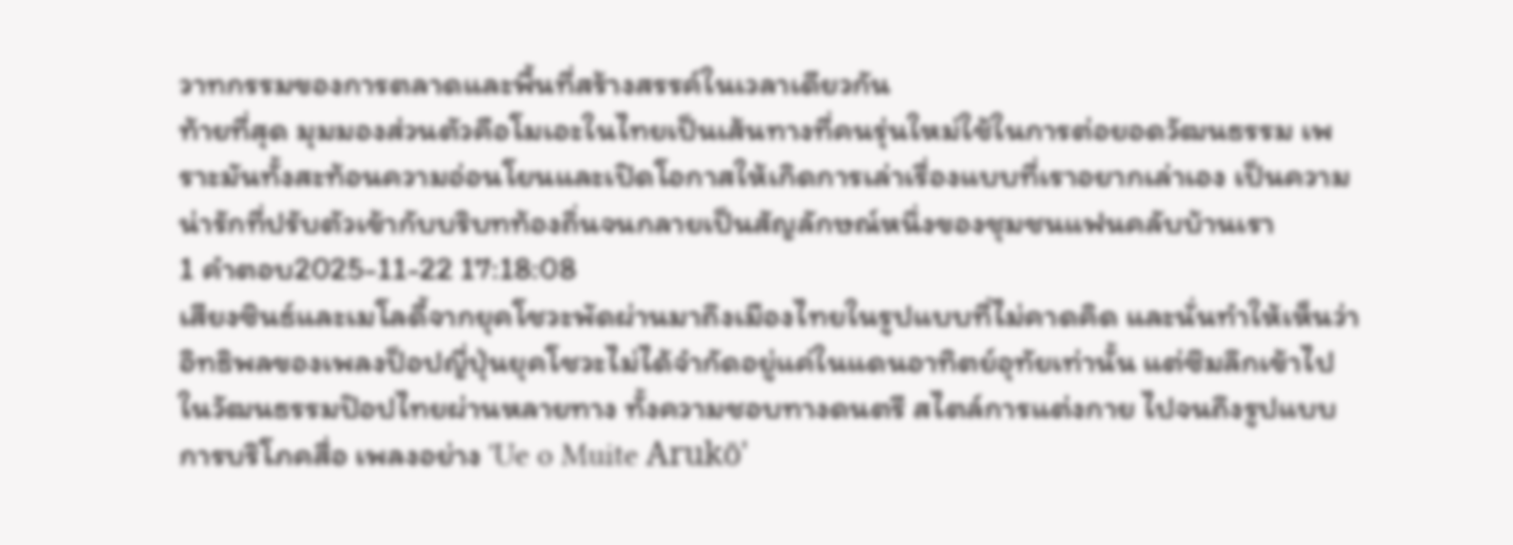วาทกรรมของการตลาดและพื้นที่สร้างสรรค์ในเวลาเดียวกัน
ท้ายที่สุด มุมมองส่วนตัวคือโมเอะในไทยเป็นเส้นทางที่คนรุ่นใหม่ใช้ในการต่อยอดวัฒนธรรม เพราะมันทั้งสะท้อนความอ่อนโยนและเปิดโอกาสให้เกิดการเล่าเรื่องแบบที่เราอยากเล่าเอง เป็นความน่ารักที่ปรับตัวเข้ากับบริบทท้องถิ่นจนกลายเป็นสัญลักษณ์หนึ่งของชุมชนแฟนคลับบ้านเรา
1 คำตอบ2025-11-22 17:18:08
เสียงซินธ์และเมโลดี้จากยุคโชวะพัดผ่านมาถึงเมืองไทยในรูปแบบที่ไม่คาดคิด และนั่นทำให้เห็นว่าอิทธิพลของเพลงป็อปญี่ปุ่นยุคโชวะไม่ได้จำกัดอยู่แค่ในแดนอาทิตย์อุทัยเท่านั้น แต่ซึมลึกเข้าไปในวัฒนธรรมป๊อปไทยผ่านหลายทาง ทั้งความชอบทางดนตรี สไตล์การแต่งกาย ไปจนถึงรูปแบบการบริโภคสื่อ เพลงอย่าง 'Ue o Muite Arukō'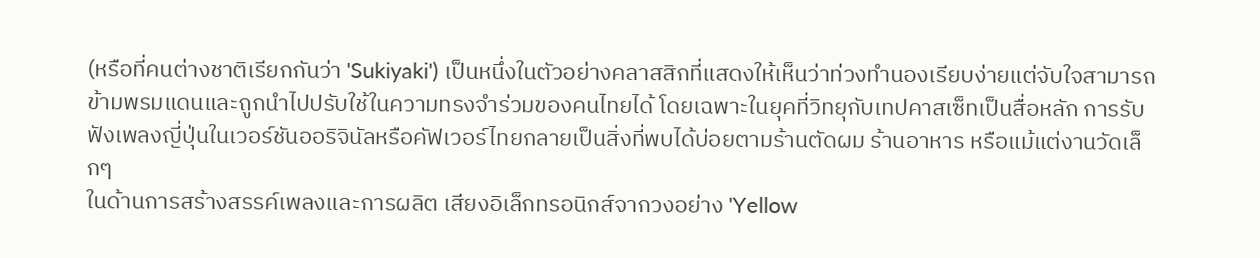(หรือที่คนต่างชาติเรียกกันว่า 'Sukiyaki') เป็นหนึ่งในตัวอย่างคลาสสิกที่แสดงให้เห็นว่าท่วงทำนองเรียบง่ายแต่จับใจสามารถข้ามพรมแดนและถูกนำไปปรับใช้ในความทรงจำร่วมของคนไทยได้ โดยเฉพาะในยุคที่วิทยุกับเทปคาสเซ็ทเป็นสื่อหลัก การรับฟังเพลงญี่ปุ่นในเวอร์ชันออริจินัลหรือคัฟเวอร์ไทยกลายเป็นสิ่งที่พบได้บ่อยตามร้านตัดผม ร้านอาหาร หรือแม้แต่งานวัดเล็กๆ
ในด้านการสร้างสรรค์เพลงและการผลิต เสียงอิเล็กทรอนิกส์จากวงอย่าง 'Yellow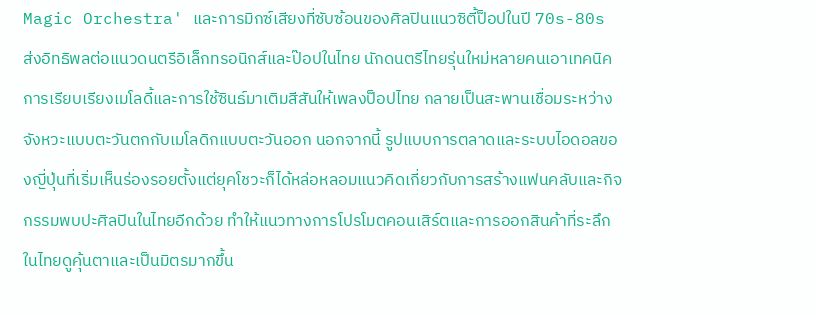Magic Orchestra' และการมิกซ์เสียงที่ซับซ้อนของศิลปินแนวซิตี้ป็อปในปี 70s-80s ส่งอิทธิพลต่อแนวดนตรีอิเล็กทรอนิกส์และป๊อปในไทย นักดนตรีไทยรุ่นใหม่หลายคนเอาเทคนิคการเรียบเรียงเมโลดี้และการใช้ซินธ์มาเติมสีสันให้เพลงป็อปไทย กลายเป็นสะพานเชื่อมระหว่างจังหวะแบบตะวันตกกับเมโลดิกแบบตะวันออก นอกจากนี้ รูปแบบการตลาดและระบบไอดอลของญี่ปุ่นที่เริ่มเห็นร่องรอยตั้งแต่ยุคโชวะก็ได้หล่อหลอมแนวคิดเกี่ยวกับการสร้างแฟนคลับและกิจกรรมพบปะศิลปินในไทยอีกด้วย ทำให้แนวทางการโปรโมตคอนเสิร์ตและการออกสินค้าที่ระลึกในไทยดูคุ้นตาและเป็นมิตรมากขึ้น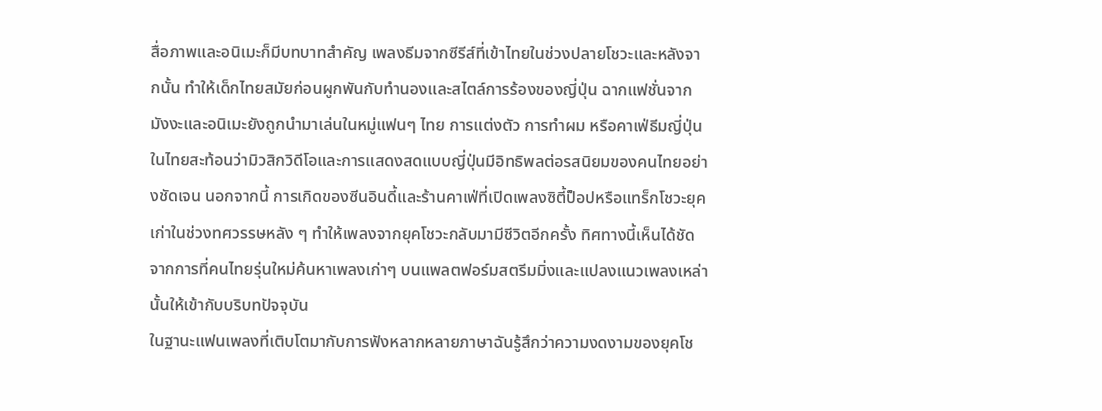สื่อภาพและอนิเมะก็มีบทบาทสำคัญ เพลงธีมจากซีรีส์ที่เข้าไทยในช่วงปลายโชวะและหลังจากนั้น ทำให้เด็กไทยสมัยก่อนผูกพันกับทำนองและสไตล์การร้องของญี่ปุ่น ฉากแฟชั่นจากมังงะและอนิเมะยังถูกนำมาเล่นในหมู่แฟนๆ ไทย การแต่งตัว การทำผม หรือคาเฟ่ธีมญี่ปุ่นในไทยสะท้อนว่ามิวสิกวิดีโอและการแสดงสดแบบญี่ปุ่นมีอิทธิพลต่อรสนิยมของคนไทยอย่างชัดเจน นอกจากนี้ การเกิดของซีนอินดี้และร้านคาเฟ่ที่เปิดเพลงซิตี้ป็อปหรือแทร็กโชวะยุคเก่าในช่วงทศวรรษหลัง ๆ ทำให้เพลงจากยุคโชวะกลับมามีชีวิตอีกครั้ง ทิศทางนี้เห็นได้ชัดจากการที่คนไทยรุ่นใหม่ค้นหาเพลงเก่าๆ บนแพลตฟอร์มสตรีมมิ่งและแปลงแนวเพลงเหล่านั้นให้เข้ากับบริบทปัจจุบัน
ในฐานะแฟนเพลงที่เติบโตมากับการฟังหลากหลายภาษาฉันรู้สึกว่าความงดงามของยุคโช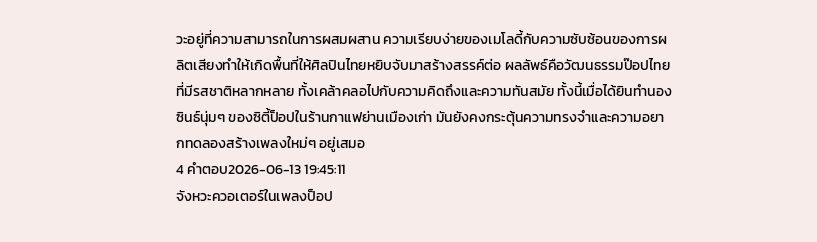วะอยู่ที่ความสามารถในการผสมผสาน ความเรียบง่ายของเมโลดี้กับความซับซ้อนของการผลิตเสียงทำให้เกิดพื้นที่ให้ศิลปินไทยหยิบจับมาสร้างสรรค์ต่อ ผลลัพธ์คือวัฒนธรรมป๊อปไทยที่มีรสชาติหลากหลาย ทั้งเคล้าคลอไปกับความคิดถึงและความทันสมัย ทั้งนี้เมื่อได้ยินทำนองซินธ์นุ่มๆ ของซิตี้ป็อปในร้านกาแฟย่านเมืองเก่า มันยังคงกระตุ้นความทรงจำและความอยากทดลองสร้างเพลงใหม่ๆ อยู่เสมอ
4 คำตอบ2026-06-13 19:45:11
จังหวะควอเตอร์ในเพลงป็อป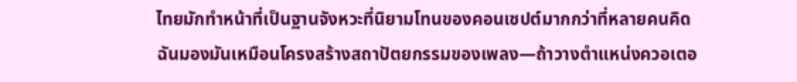ไทยมักทำหน้าที่เป็นฐานจังหวะที่นิยามโทนของคอนเซปต์มากกว่าที่หลายคนคิด
ฉันมองมันเหมือนโครงสร้างสถาปัตยกรรมของเพลง—ถ้าวางตำแหน่งควอเตอ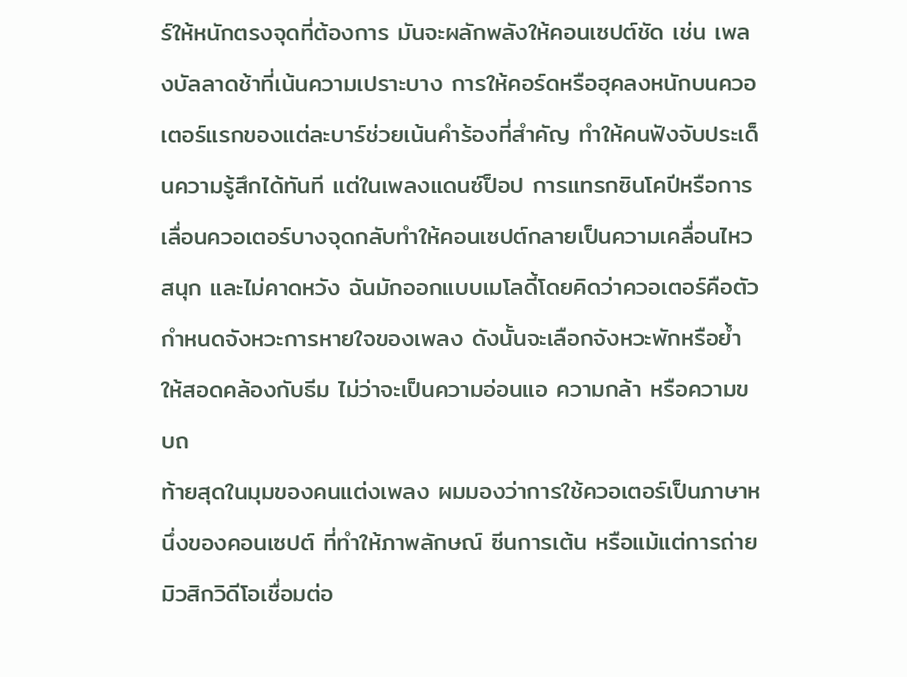ร์ให้หนักตรงจุดที่ต้องการ มันจะผลักพลังให้คอนเซปต์ชัด เช่น เพลงบัลลาดช้าที่เน้นความเปราะบาง การให้คอร์ดหรือฮุคลงหนักบนควอเตอร์แรกของแต่ละบาร์ช่วยเน้นคำร้องที่สำคัญ ทำให้คนฟังจับประเด็นความรู้สึกได้ทันที แต่ในเพลงแดนซ์ป็อป การแทรกซินโคปีหรือการเลื่อนควอเตอร์บางจุดกลับทำให้คอนเซปต์กลายเป็นความเคลื่อนไหว สนุก และไม่คาดหวัง ฉันมักออกแบบเมโลดี้โดยคิดว่าควอเตอร์คือตัวกำหนดจังหวะการหายใจของเพลง ดังนั้นจะเลือกจังหวะพักหรือย้ำให้สอดคล้องกับธีม ไม่ว่าจะเป็นความอ่อนแอ ความกล้า หรือความขบถ
ท้ายสุดในมุมของคนแต่งเพลง ผมมองว่าการใช้ควอเตอร์เป็นภาษาหนึ่งของคอนเซปต์ ที่ทำให้ภาพลักษณ์ ซีนการเต้น หรือแม้แต่การถ่ายมิวสิกวิดีโอเชื่อมต่อ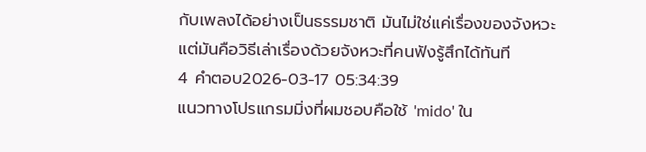กับเพลงได้อย่างเป็นธรรมชาติ มันไม่ใช่แค่เรื่องของจังหวะ แต่มันคือวิธีเล่าเรื่องด้วยจังหวะที่คนฟังรู้สึกได้ทันที
4 คำตอบ2026-03-17 05:34:39
แนวทางโปรแกรมมิ่งที่ผมชอบคือใช้ 'mido' ใน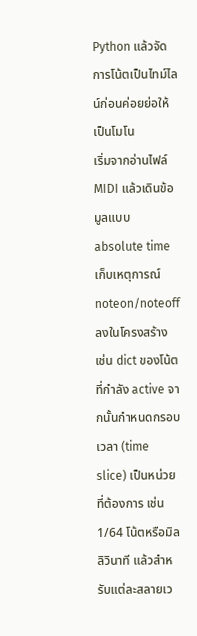Python แล้วจัดการโน้ตเป็นไทม์ไลน์ก่อนค่อยย่อให้เป็นโมโน
เริ่มจากอ่านไฟล์ MIDI แล้วเดินข้อมูลแบบ absolute time เก็บเหตุการณ์ noteon/noteoff ลงในโครงสร้าง เช่น dict ของโน้ตที่กำลัง active จากนั้นกำหนดกรอบเวลา (time slice) เป็นหน่วยที่ต้องการ เช่น 1/64 โน้ตหรือมิลลิวินาที แล้วสำหรับแต่ละสลายเว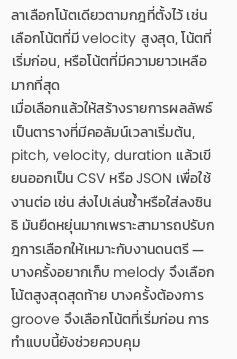ลาเลือกโน้ตเดียวตามกฎที่ตั้งไว้ เช่น เลือกโน้ตที่มี velocity สูงสุด, โน้ตที่เริ่มก่อน, หรือโน้ตที่มีความยาวเหลือมากที่สุด
เมื่อเลือกแล้วให้สร้างรายการผลลัพธ์เป็นตารางที่มีคอลัมน์เวลาเริ่มต้น, pitch, velocity, duration แล้วเขียนออกเป็น CSV หรือ JSON เพื่อใช้งานต่อ เช่น ส่งไปเล่นซ้ำหรือใส่ลงซินธิ มันยืดหยุ่นมากเพราะสามารถปรับกฎการเลือกให้เหมาะกับงานดนตรี — บางครั้งอยากเก็บ melody จึงเลือกโน้ตสูงสุดสุดท้าย บางครั้งต้องการ groove จึงเลือกโน้ตที่เริ่มก่อน การทำแบบนี้ยังช่วยควบคุม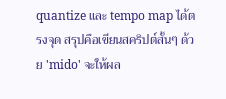quantize และ tempo map ได้ตรงจุด สรุปคือเขียนสคริปต์สั้นๆ ด้วย 'mido' จะให้ผล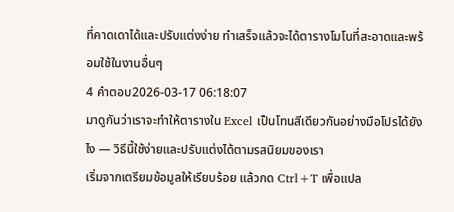ที่คาดเดาได้และปรับแต่งง่าย ทำเสร็จแล้วจะได้ตารางโมโนที่สะอาดและพร้อมใช้ในงานอื่นๆ
4 คำตอบ2026-03-17 06:18:07
มาดูกันว่าเราจะทำให้ตารางใน Excel เป็นโทนสีเดียวกันอย่างมือโปรได้ยังไง — วิธีนี้ใช้ง่ายและปรับแต่งได้ตามรสนิยมของเรา
เริ่มจากเตรียมข้อมูลให้เรียบร้อย แล้วกด Ctrl+T เพื่อแปล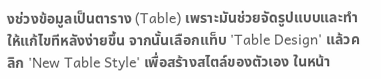งช่วงข้อมูลเป็นตาราง (Table) เพราะมันช่วยจัดรูปแบบและทำให้แก้ไขทีหลังง่ายขึ้น จากนั้นเลือกแท็บ 'Table Design' แล้วคลิก 'New Table Style' เพื่อสร้างสไตล์ของตัวเอง ในหน้า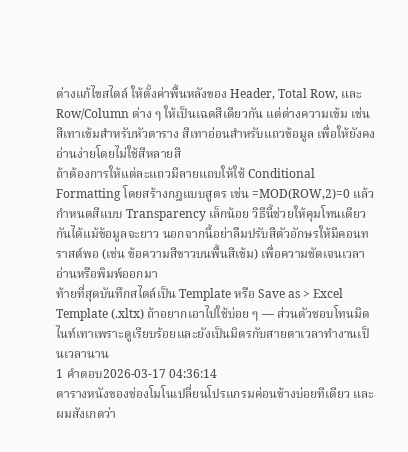ต่างแก้ไขสไตล์ ให้ตั้งค่าพื้นหลังของ Header, Total Row, และ Row/Column ต่าง ๆ ให้เป็นเฉดสีเดียวกัน แต่ต่างความเข้ม เช่น สีเทาเข้มสำหรับหัวตาราง สีเทาอ่อนสำหรับแถวข้อมูล เพื่อให้ยังคงอ่านง่ายโดยไม่ใช้สีหลายสี
ถ้าต้องการให้แต่ละแถวมีลายแถบให้ใช้ Conditional Formatting โดยสร้างกฎแบบสูตร เช่น =MOD(ROW,2)=0 แล้วกำหนดสีแบบ Transparency เล็กน้อย วิธีนี้ช่วยให้คุมโทนเดียวกันได้แม้ข้อมูลจะยาว นอกจากนี้อย่าลืมปรับสีตัวอักษรให้มีคอนทราสต์พอ (เช่น ข้อความสีขาวบนพื้นสีเข้ม) เพื่อความชัดเจนเวลาอ่านหรือพิมพ์ออกมา
ท้ายที่สุดบันทึกสไตล์เป็น Template หรือ Save as > Excel Template (.xltx) ถ้าอยากเอาไปใช้บ่อย ๆ — ส่วนตัวชอบโทนมิดไนท์เทาเพราะดูเรียบร้อยและยังเป็นมิตรกับสายตาเวลาทำงานเป็นเวลานาน
1 คำตอบ2026-03-17 04:36:14
ตารางหนังของช่องโมโนเปลี่ยนโปรแกรมค่อนข้างบ่อยทีเดียว และผมสังเกตว่า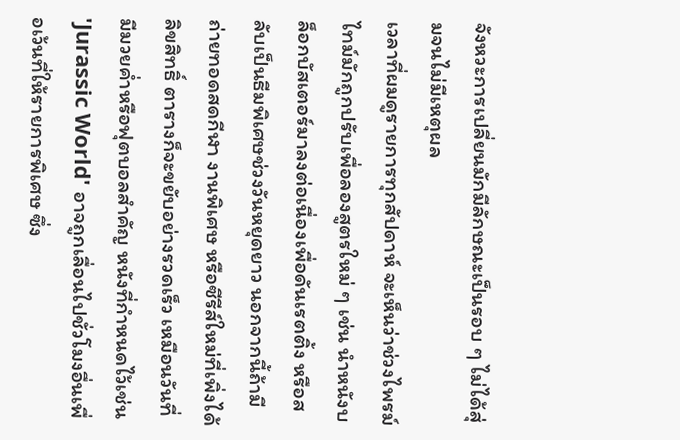จังหวะการเปลี่ยนมักมีลักษณะเป็นรอบ ๆ ไม่ได้สุ่มจนไม่มีเหตุผล
เวลาที่ผมดูรายการทุกสัปดาห์ จะเห็นว่าช่วงไพรม์ไทม์มักถูกปรับเพื่อลองสูตรใหม่ ๆ เช่น นำหนังบล็อกบัสเตอร์มาลงต่อเนื่องเพื่อดันเรตติ้ง หรือสลับเป็นธีมพิเศษช่วงวันหยุดยาว นอกจากนี้ถ้ามีถ่ายทอดสดกีฬา งานพิเศษ หรือซีรีส์ใหม่ที่เพิ่งได้ลิขสิทธิ์ ตารางก็จะขยับอย่างรวดเร็ว เหมือนวันที่มีมวยค่ำหรือฟุตบอลสำคัญ หนังที่กำหนดไว้เช่น 'Jurassic World' อาจถูกเลื่อนไปชั่วโมงอื่นเพื่อเว้นที่ให้รายการพิเศษ ซึ่ง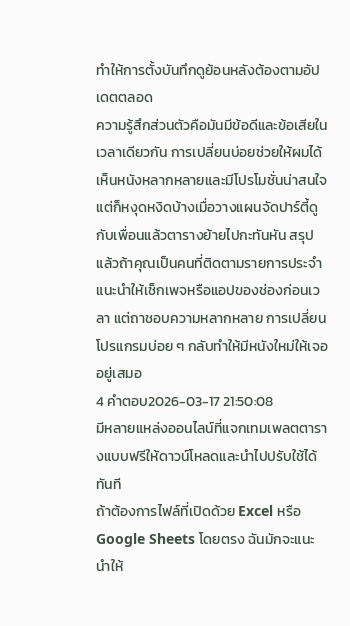ทำให้การตั้งบันทึกดูย้อนหลังต้องตามอัปเดตตลอด
ความรู้สึกส่วนตัวคือมันมีข้อดีและข้อเสียในเวลาเดียวกัน การเปลี่ยนบ่อยช่วยให้ผมได้เห็นหนังหลากหลายและมีโปรโมชั่นน่าสนใจ แต่ก็หงุดหงิดบ้างเมื่อวางแผนจัดปาร์ตี้ดูกับเพื่อนแล้วตารางย้ายไปกะทันหัน สรุปแล้วถ้าคุณเป็นคนที่ติดตามรายการประจำ แนะนำให้เช็กเพจหรือแอปของช่องก่อนเวลา แต่ถาชอบความหลากหลาย การเปลี่ยนโปรแกรมบ่อย ๆ กลับทำให้มีหนังใหม่ให้เจออยู่เสมอ
4 คำตอบ2026-03-17 21:50:08
มีหลายแหล่งออนไลน์ที่แจกเทมเพลตตารางแบบฟรีให้ดาวน์โหลดและนำไปปรับใช้ได้ทันที
ถ้าต้องการไฟล์ที่เปิดด้วย Excel หรือ Google Sheets โดยตรง ฉันมักจะแนะนำให้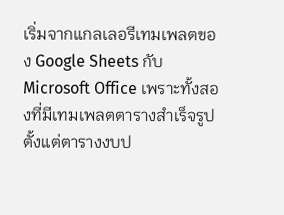เริ่มจากแกลเลอรีเทมเพลตของ Google Sheets กับ Microsoft Office เพราะทั้งสองที่มีเทมเพลตตารางสำเร็จรูปตั้งแต่ตารางงบป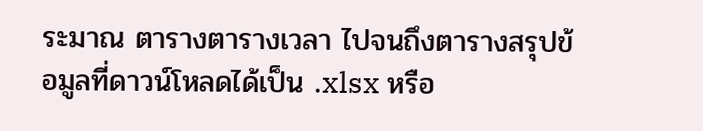ระมาณ ตารางตารางเวลา ไปจนถึงตารางสรุปข้อมูลที่ดาวน์โหลดได้เป็น .xlsx หรือ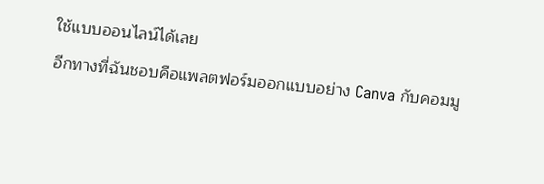ใช้แบบออนไลน์ได้เลย
อีกทางที่ฉันชอบคือแพลตฟอร์มออกแบบอย่าง Canva กับคอมมู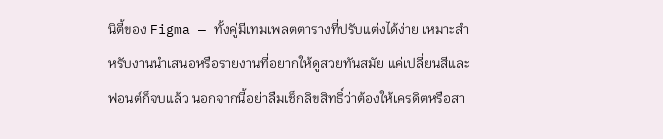นิตี้ของ Figma — ทั้งคู่มีเทมเพลตตารางที่ปรับแต่งได้ง่าย เหมาะสำหรับงานนำเสนอหรือรายงานที่อยากให้ดูสวยทันสมัย แค่เปลี่ยนสีและฟอนต์ก็จบแล้ว นอกจากนี้อย่าลืมเช็กลิขสิทธิ์ว่าต้องให้เครดิตหรือสา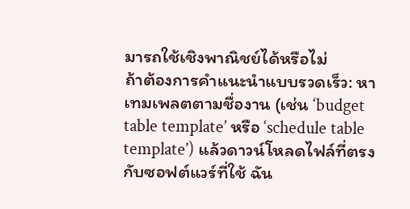มารถใช้เชิงพาณิชย์ได้หรือไม่
ถ้าต้องการคำแนะนำแบบรวดเร็ว: หาเทมเพลตตามชื่องาน (เช่น ‘budget table template’ หรือ ‘schedule table template’) แล้วดาวน์โหลดไฟล์ที่ตรงกับซอฟต์แวร์ที่ใช้ ฉัน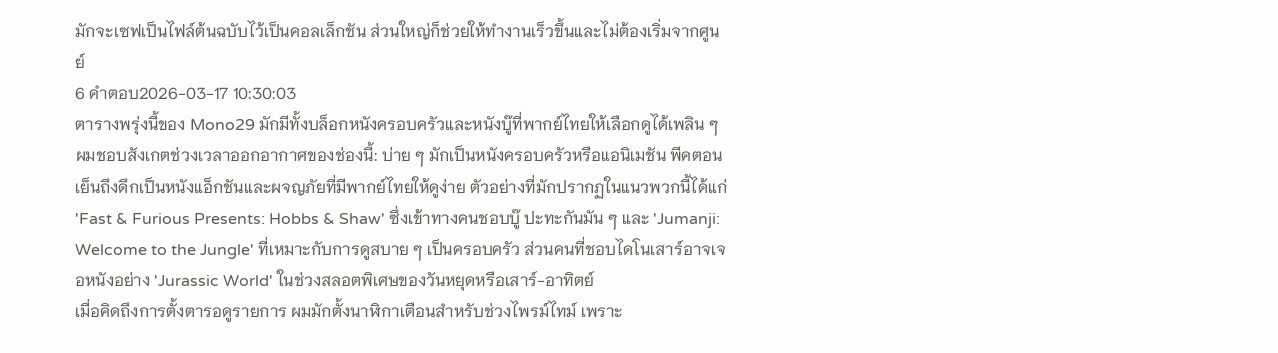มักจะเซฟเป็นไฟล์ต้นฉบับไว้เป็นคอลเล็กชัน ส่วนใหญ่ก็ช่วยให้ทำงานเร็วขึ้นและไม่ต้องเริ่มจากศูนย์
6 คำตอบ2026-03-17 10:30:03
ตารางพรุ่งนี้ของ Mono29 มักมีทั้งบล็อกหนังครอบครัวและหนังบู๊ที่พากย์ไทยให้เลือกดูได้เพลิน ๆ
ผมชอบสังเกตช่วงเวลาออกอากาศของช่องนี้: บ่าย ๆ มักเป็นหนังครอบครัวหรือแอนิเมชัน พีคตอนเย็นถึงดึกเป็นหนังแอ็กชันและผจญภัยที่มีพากย์ไทยให้ดูง่าย ตัวอย่างที่มักปรากฏในแนวพวกนี้ได้แก่ 'Fast & Furious Presents: Hobbs & Shaw' ซึ่งเข้าทางคนชอบบู๊ ปะทะกันมัน ๆ และ 'Jumanji: Welcome to the Jungle' ที่เหมาะกับการดูสบาย ๆ เป็นครอบครัว ส่วนคนที่ชอบไดโนเสาร์อาจเจอหนังอย่าง 'Jurassic World' ในช่วงสลอตพิเศษของวันหยุดหรือเสาร์-อาทิตย์
เมื่อคิดถึงการตั้งตารอดูรายการ ผมมักตั้งนาฬิกาเตือนสำหรับช่วงไพรม์ไทม์ เพราะ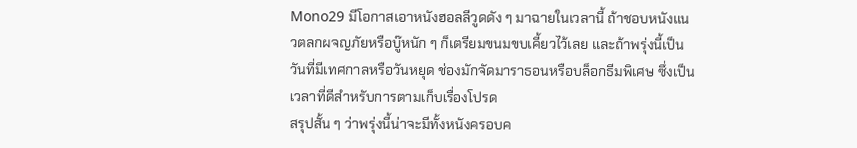Mono29 มีโอกาสเอาหนังฮอลลีวูดดัง ๆ มาฉายในเวลานี้ ถ้าชอบหนังแนวตลกผจญภัยหรือบู๊หนัก ๆ ก็เตรียมขนมขบเคี้ยวไว้เลย และถ้าพรุ่งนี้เป็นวันที่มีเทศกาลหรือวันหยุด ช่องมักจัดมาราธอนหรือบล็อกธีมพิเศษ ซึ่งเป็นเวลาที่ดีสำหรับการตามเก็บเรื่องโปรด
สรุปสั้น ๆ ว่าพรุ่งนี้น่าจะมีทั้งหนังครอบค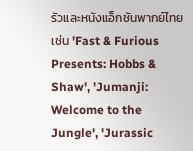รัวและหนังแอ็กชันพากย์ไทย เช่น 'Fast & Furious Presents: Hobbs & Shaw', 'Jumanji: Welcome to the Jungle', 'Jurassic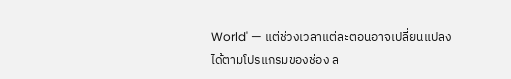World' — แต่ช่วงเวลาแต่ละตอนอาจเปลี่ยนแปลงได้ตามโปรแกรมของช่อง ล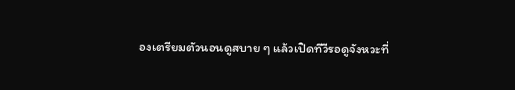องเตรียมตัวนอนดูสบาย ๆ แล้วเปิดทีวีรอดูจังหวะที่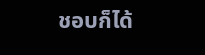ชอบก็ได้